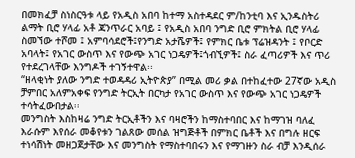በመክፈቻ ስነስርዓቱ ላይ የአዲስ አበባ ከተማ አስተዳደር ም/ከንቲባ እና ኢንዱስትሪ ልማት ቢሮ ሃላፊ አቶ ጃንጥራር አባይ ፤ የአዲስ አበባ ንግድ ቢሮ ምክትል ቢሮ ሃላፊ ስመኘው ተሾመ ፤ አምባሳደሮች፤የንግድ አታሼዎች፤ የምክር ቤቱ ፕሬዝዳንት ፤ የቦርድ አባላት፤ የአገር ውስጥ እና የውጭ አገር ነጋዴዎች፤ጎብኚዎች፤ ስራ ፈጣሪዎች እና ጥሪ የተደረገላቸው እንግዶች ተገኝተዋል፡፡
“ዘላቂነት ያለው ንግድ ተወዳዳሪ ኢትዮጵያ” በሚል መሪ ቃል በተከፈተው 27ኛው አዲስ ቻምበር አለምአቀፍ የንግድ ትርኢት በርካታ የአገር ውስጥ እና የውጭ አገር ነጋዴዎች ተሳትፈውበታል፡፡
መንግስት እስከዛሬ ንግድ ትርኢቶችን እና ባዛሮችን ከማስተባበር እና ከማገዝ ባለፈ እራሱም እየሰራ መቆየቱን ገልጸው መሰል ዝግጅቶች በምክር ቤቶች እና በግሉ ዘርፍ ተነሳሽነት መዘጋጀታቸው እና መንግስት የማስተባበሩን እና የማገዙን ስራ ብቻ እንዲሰራ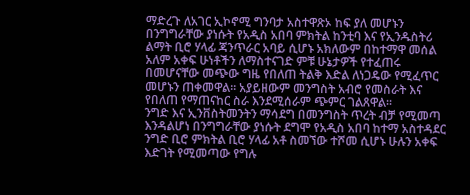ማድረጉ ለአገር ኢኮኖሚ ግንባታ አስተዋጽኦ ከፍ ያለ መሆኑን በንግግራቸው ያነሱት የአዲስ አበባ ምክትል ከንቲባ እና የኢንዱስትሪ ልማት ቢሮ ሃላፊ ጃንጥራር አባይ ሲሆኑ አክለውም በከተማዋ መሰል አለም አቀፍ ሁነቶችን ለማስተናገድ ምቹ ሁኔታዎች የተፈጠሩ በመሆናቸው መጭው ግዜ የበለጠ ትልቅ እድል ለነጋዴው የሚፈጥር መሆኑን ጠቀመዋል፡፡ አያይዘውም መንግስት አብሮ የመስራት እና የበለጠ የማጠናከር ስራ እንደሚሰራም ጭምር ገልጸዋል፡፡
ንግድ እና ኢንቨስትመንትን ማሳደግ በመንግስት ጥረት ብቻ የሚመጣ እንዳልሆነ በንግግራቸው ያነሱት ደግሞ የአዲስ አበባ ከተማ አስተዳደር ንግድ ቢሮ ምክትል ቢሮ ሃላፊ አቶ ስመኘው ተሾመ ሲሆኑ ሁሉን አቀፍ እድገት የሚመጣው የግሉ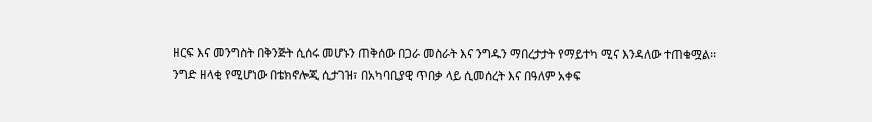ዘርፍ እና መንግስት በቅንጅት ሲሰሩ መሆኑን ጠቅሰው በጋራ መስራት እና ንግዱን ማበረታታት የማይተካ ሚና እንዳለው ተጠቁሟል፡፡
ንግድ ዘላቂ የሚሆነው በቴክኖሎጂ ሲታገዝ፣ በአካባቢያዊ ጥበቃ ላይ ሲመሰረት እና በዓለም አቀፍ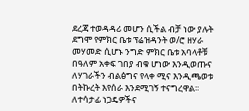ደረጃ ተወዳዳሪ መሆን ሲችል ብቻ ነው ያሉት ደግሞ የምክር ቤቱ ፕሬዝዳንት ወ/ሮ ዘሃራ መሃመድ ሲሆኑ ንግድ ምክር ቤቱ አባላቶቹ በዓለም አቀፍ ገበያ ብቁ ሆነው እንዲወጡና ለሃገራችን ብልፅግና የላቀ ሚና እንዲጫወቱ በትኩረት እየሰራ እንደሚገኝ ተናግረዋል፡፡
ለተሳታፊ ነጋዴዎችና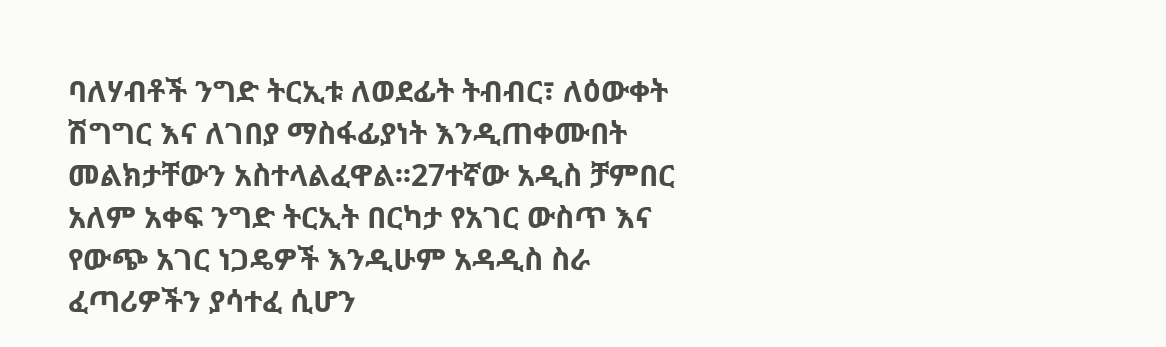ባለሃብቶች ንግድ ትርኢቱ ለወደፊት ትብብር፣ ለዕውቀት ሽግግር እና ለገበያ ማስፋፊያነት እንዲጠቀሙበት መልክታቸውን አስተላልፈዋል፡፡27ተኛው አዲስ ቻምበር አለም አቀፍ ንግድ ትርኢት በርካታ የአገር ውስጥ እና የውጭ አገር ነጋዴዎች እንዲሁም አዳዲስ ስራ ፈጣሪዎችን ያሳተፈ ሲሆን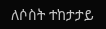ለሶስት ተከታታይ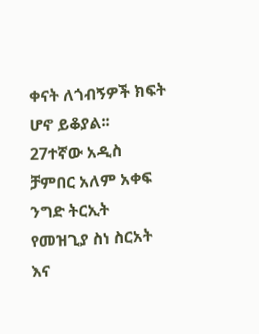ቀናት ለጎብኝዎች ክፍት ሆኖ ይቆያል፡፡
27ተኛው አዲስ ቻምበር አለም አቀፍ ንግድ ትርኢት የመዝጊያ ስነ ስርአት እና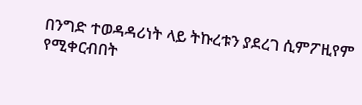በንግድ ተወዳዳሪነት ላይ ትኩረቱን ያደረገ ሲምፖዚየም የሚቀርብበት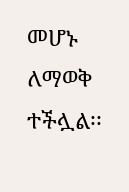መሆኑ ለማወቅ ተችሏል፡፡